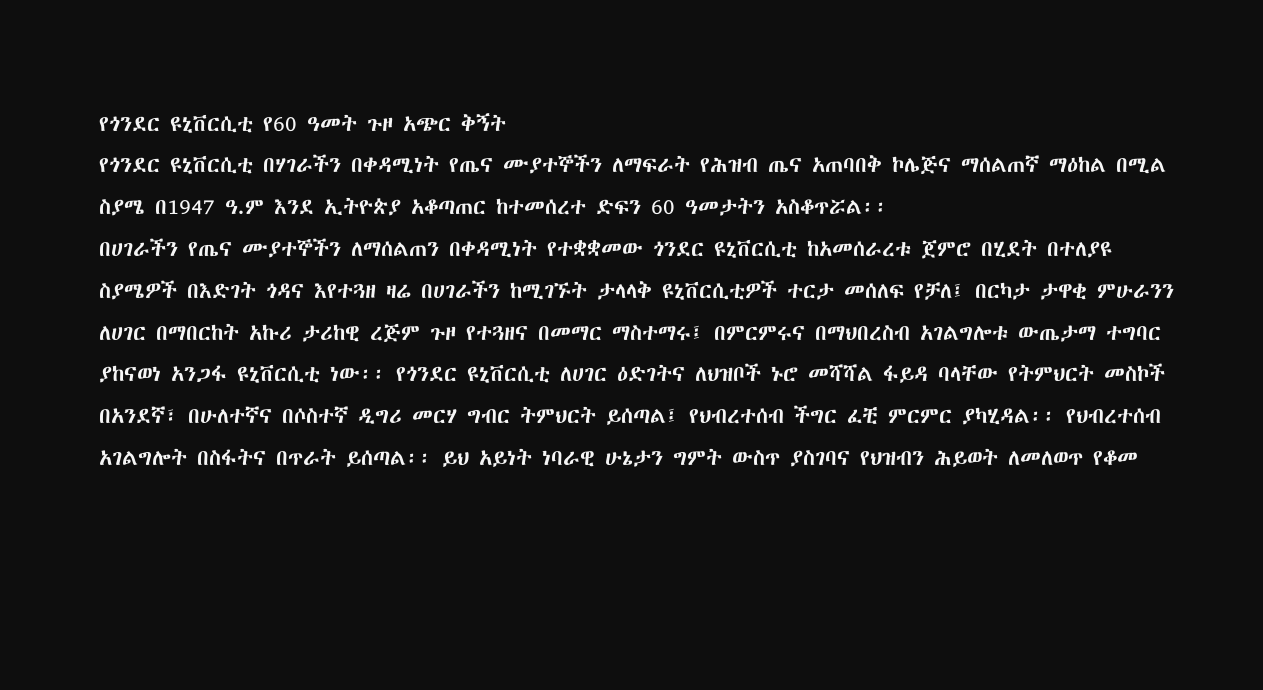የጎንደር ዩኒቨርሲቲ የ60 ዓመት ጉዞ አጭር ቅኝት
የጎንደር ዩኒቨርሲቲ በሃገራችን በቀዳሚነት የጤና ሙያተኞችን ለማፍራት የሕዝብ ጤና አጠባበቅ ኮሌጅና ማሰልጠኛ ማዕከል በሚል ስያሜ በ1947 ዓ.ም እንደ ኢትዮጵያ አቆጣጠር ከተመሰረተ ድፍን 60 ዓመታትን አስቆጥሯል፡፡
በሀገራችን የጤና ሙያተኞችን ለማሰልጠን በቀዳሚነት የተቋቋመው ጎንደር ዩኒቨርሲቲ ከአመሰራረቱ ጀምሮ በሂደት በተለያዩ ስያሜዎች በእድገት ጎዳና እየተጓዘ ዛሬ በሀገራችን ከሚገኙት ታላላቅ ዩኒቨርሲቲዎች ተርታ መሰለፍ የቻለ፤ በርካታ ታዋቂ ምሁራንን ለሀገር በማበርከት አኩሪ ታሪከዊ ረጅም ጉዞ የተጓዘና በመማር ማስተማሩ፤ በምርምሩና በማህበረስብ አገልግሎቱ ውጤታማ ተግባር ያከናወነ አንጋፋ ዩኒቨርሲቲ ነው፡፡ የጎንደር ዩኒቨርሲቲ ለሀገር ዕድገትና ለህዝቦች ኑሮ መሻሻል ፋይዳ ባላቸው የትምህርት መስኮች በአንደኛ፣ በሁለተኛና በሶስተኛ ዲግሪ መርሃ ግብር ትምህርት ይሰጣል፤ የህብረተሰብ ችግር ፈቺ ምርምር ያካሂዳል፡፡ የህብረተሰብ አገልግሎት በስፋትና በጥራት ይሰጣል፡፡ ይህ አይነት ነባራዊ ሁኔታን ግምት ውስጥ ያስገባና የህዝብን ሕይወት ለመለወጥ የቆመ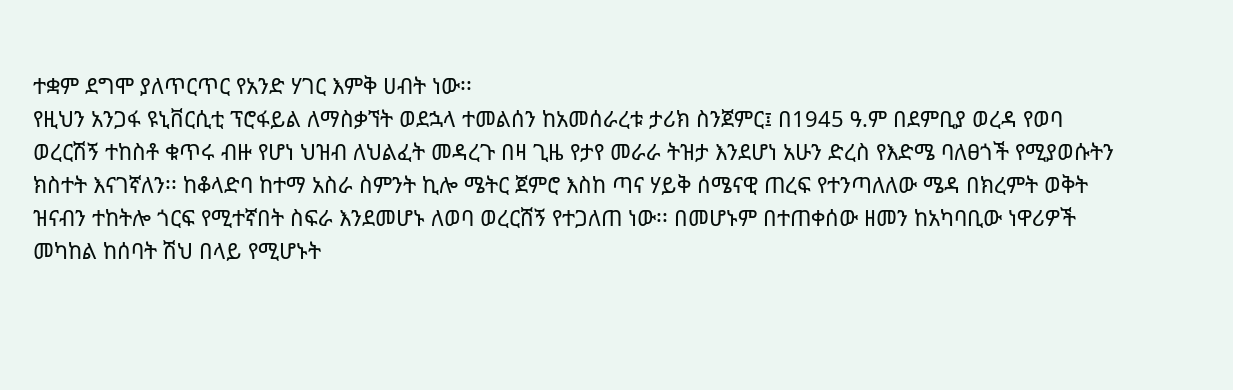ተቋም ደግሞ ያለጥርጥር የአንድ ሃገር እምቅ ሀብት ነው፡፡
የዚህን አንጋፋ ዩኒቨርሲቲ ፕሮፋይል ለማስቃኘት ወደኋላ ተመልሰን ከአመሰራረቱ ታሪክ ስንጀምር፤ በ1945 ዓ.ም በደምቢያ ወረዳ የወባ ወረርሽኝ ተከስቶ ቁጥሩ ብዙ የሆነ ህዝብ ለህልፈት መዳረጉ በዛ ጊዜ የታየ መራራ ትዝታ እንደሆነ አሁን ድረስ የእድሜ ባለፀጎች የሚያወሱትን ክስተት እናገኛለን፡፡ ከቆላድባ ከተማ አስራ ስምንት ኪሎ ሜትር ጀምሮ እስከ ጣና ሃይቅ ሰሜናዊ ጠረፍ የተንጣለለው ሜዳ በክረምት ወቅት ዝናብን ተከትሎ ጎርፍ የሚተኛበት ስፍራ እንደመሆኑ ለወባ ወረርሸኝ የተጋለጠ ነው፡፡ በመሆኑም በተጠቀሰው ዘመን ከአካባቢው ነዋሪዎች መካከል ከሰባት ሽህ በላይ የሚሆኑት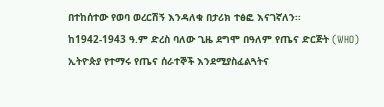በተከሰተው የወባ ወረርሽኝ እንዳለቁ በታሪክ ተፅፎ እናገኛለን፡፡
ከ1942-1943 ዓ.ም ድረስ ባለው ጊዜ ደግሞ በዓለም የጤና ድርጅት (WHO) ኢትዮጵያ የተማሩ የጤና ሰራተኞች እንደሚያስፈልጓትና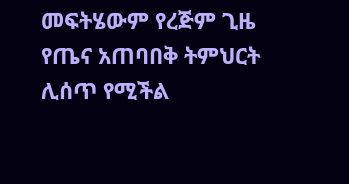መፍትሄውም የረጅም ጊዜ የጤና አጠባበቅ ትምህርት ሊሰጥ የሚችል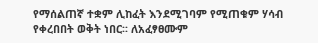የማሰልጠኛ ተቋም ሊከፈት እንደሚገባም የሚጠቁም ሃሳብ የቀረበበት ወቅት ነበር፡፡ ለአፈፃፀሙም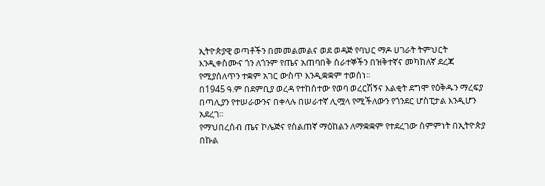ኢትዮጵያዊ ወጣቶችን በመመልመልና ወደ ወዳጅ የባህር ማዶ ሀገራት ትምህርት እንዲቀስሙና ጎን ለጎንም የጤና አጠባበቅ ሰራተኞችን በዝቅተኛና መካከለኛ ደረጃ የሚያሰለጥን ተቋም አገር ውስጥ እንዲቋቋም ተወሰነ፡፡
በ1945 ዓ.ም በደምቢያ ወረዳ የተከሰተው የወባ ወረርሽኝና እልቂት ደግሞ የዕቅዱን ማረፍያ በጣሊያን የተሠራውንና በቀላሉ በሠራተኛ ሊሟላ የሚችለውን የጎንደር ሆስፒታል እንዲሆን አደረገ፡፡
የማህበረሰብ ጤና ኮሌጅና የስልጠኛ ማዕከልን ለማቋቋም የተደረገው ስምምነት በኢትዮጵያ በኩል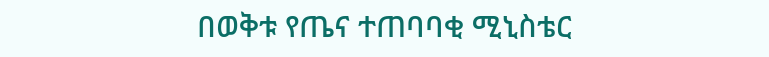በወቅቱ የጤና ተጠባባቂ ሚኒስቴር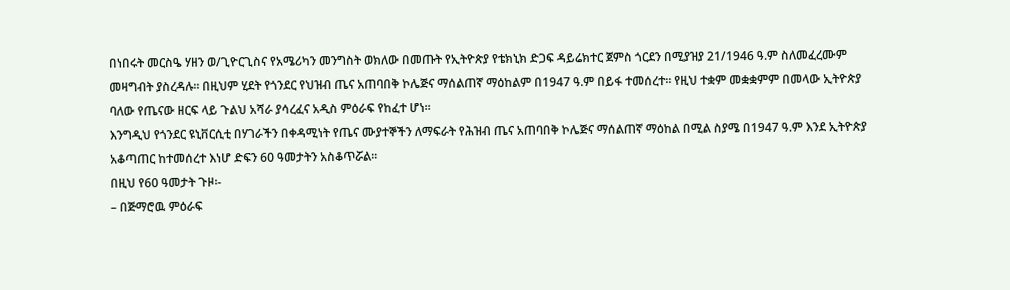በነበሩት መርስዔ ሃዘን ወ/ጊዮርጊስና የአሜሪካን መንግስት ወክለው በመጡት የኢትዮጵያ የቴክኒክ ድጋፍ ዳይሬክተር ጀምስ ጎርደን በሚያዝያ 21/1946 ዓ.ም ስለመፈረሙም መዛግብት ያስረዳሉ፡፡ በዚህም ሂደት የጎንደር የህዝብ ጤና አጠባበቅ ኮሌጅና ማሰልጠኛ ማዕከልም በ1947 ዓ.ም በይፋ ተመሰረተ፡፡ የዚህ ተቋም መቋቋምም በመላው ኢትዮጵያ ባለው የጤናው ዘርፍ ላይ ጉልህ አሻራ ያሳረፈና አዲስ ምዕራፍ የከፈተ ሆነ፡፡
እንግዲህ የጎንደር ዩኒቨርሲቲ በሃገራችን በቀዳሚነት የጤና ሙያተኞችን ለማፍራት የሕዝብ ጤና አጠባበቅ ኮሌጅና ማሰልጠኛ ማዕከል በሚል ስያሜ በ1947 ዓ.ም እንደ ኢትዮጵያ አቆጣጠር ከተመሰረተ እነሆ ድፍን 60 ዓመታትን አስቆጥሯል፡፡
በዚህ የ60 ዓመታት ጉዞ፡-
– በጅማሮዉ ምዕራፍ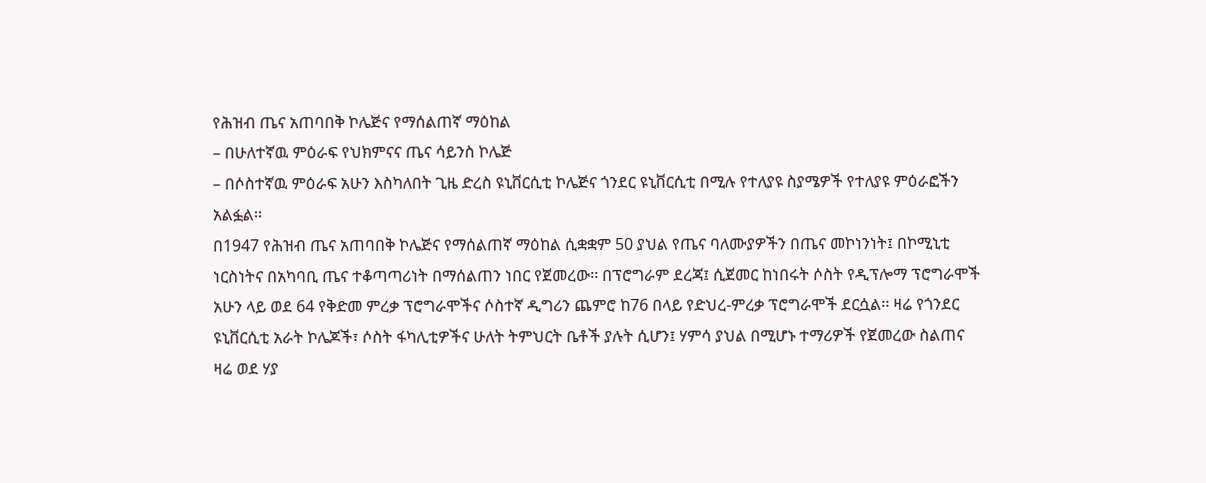የሕዝብ ጤና አጠባበቅ ኮሌጅና የማሰልጠኛ ማዕከል
– በሁለተኛዉ ምዕራፍ የህክምናና ጤና ሳይንስ ኮሌጅ
– በሶስተኛዉ ምዕራፍ አሁን እስካለበት ጊዜ ድረስ ዩኒቨርሲቲ ኮሌጅና ጎንደር ዩኒቨርሲቲ በሚሉ የተለያዩ ስያሜዎች የተለያዩ ምዕራፎችን አልፏል፡፡
በ1947 የሕዝብ ጤና አጠባበቅ ኮሌጅና የማሰልጠኛ ማዕከል ሲቋቋም 50 ያህል የጤና ባለሙያዎችን በጤና መኮነንነት፤ በኮሚኒቲ ነርስነትና በአካባቢ ጤና ተቆጣጣሪነት በማሰልጠን ነበር የጀመረው፡፡ በፕሮግራም ደረጃ፤ ሲጀመር ከነበሩት ሶስት የዲፕሎማ ፕሮግራሞች አሁን ላይ ወደ 64 የቅድመ ምረቃ ፕሮግራሞችና ሶስተኛ ዲግሪን ጨምሮ ከ76 በላይ የድህረ-ምረቃ ፕሮግራሞች ደርሷል፡፡ ዛሬ የጎንደር ዩኒቨርሲቲ አራት ኮሌጆች፣ ሶስት ፋካሊቲዎችና ሁለት ትምህርት ቤቶች ያሉት ሲሆን፤ ሃምሳ ያህል በሚሆኑ ተማሪዎች የጀመረው ስልጠና ዛሬ ወደ ሃያ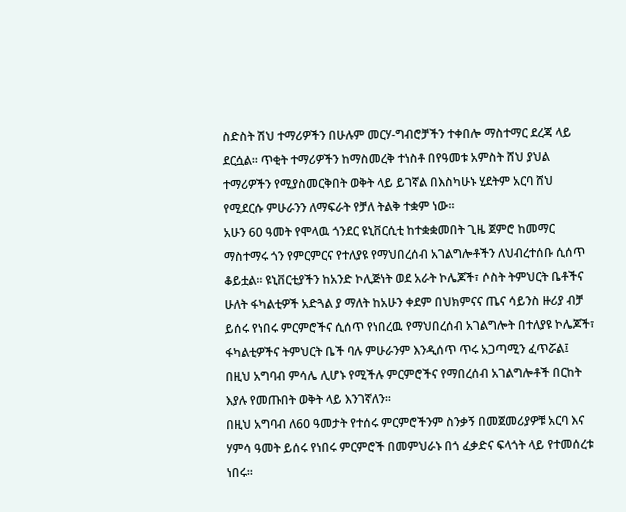ስድስት ሽህ ተማሪዎችን በሁሉም መርሃ-ግብሮቻችን ተቀበሎ ማስተማር ደረጃ ላይ ደርሷል፡፡ ጥቂት ተማሪዎችን ከማስመረቅ ተነስቶ በየዓመቱ አምስት ሸህ ያህል ተማሪዎችን የሚያስመርቅበት ወቅት ላይ ይገኛል በእስካሁኑ ሂደትም አርባ ሸህ የሚደርሱ ምሁራንን ለማፍራት የቻለ ትልቅ ተቋም ነው፡፡
አሁን 60 ዓመት የሞላዉ ጎንደር ዩኒቨርሲቲ ከተቋቋመበት ጊዜ ጀምሮ ከመማር ማስተማሩ ጎን የምርምርና የተለያዩ የማህበረሰብ አገልግሎቶችን ለህብረተሰቡ ሲሰጥ ቆይቷል፡፡ ዩኒቨርቲያችን ከአንድ ኮሊጅነት ወደ አራት ኮሌጆች፣ ሶስት ትምህርት ቤቶችና ሁለት ፋካልቲዎች አድጓል ያ ማለት ከአሁን ቀደም በህክምናና ጤና ሳይንስ ዙሪያ ብቻ ይሰሩ የነበሩ ምርምሮችና ሲሰጥ የነበረዉ የማህበረሰብ አገልግሎት በተለያዩ ኮሌጆች፣ ፋካልቲዎችና ትምህርት ቤች ባሉ ምሁራንም እንዲሰጥ ጥሩ አጋጣሚን ፈጥሯል፤ በዚህ አግባብ ምሳሌ ሊሆኑ የሚችሉ ምርምሮችና የማበረሰብ አገልግሎቶች በርከት እያሉ የመጡበት ወቅት ላይ እንገኛለን፡፡
በዚህ አግባብ ለ60 ዓመታት የተሰሩ ምርምሮችንም ስንቃኝ በመጀመሪያዎቹ አርባ እና ሃምሳ ዓመት ይሰሩ የነበሩ ምርምሮች በመምህራኑ በጎ ፈቃድና ፍላጎት ላይ የተመሰረቱ ነበሩ፡፡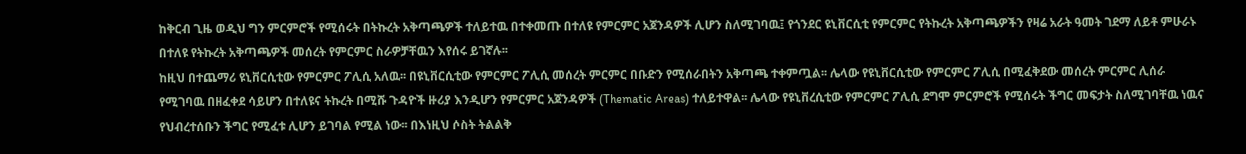ከቅርብ ጊዜ ወዲህ ግን ምርምሮች የሚሰሩት በትኩረት አቅጣጫዎች ተለይተዉ በተቀመጡ በተለዩ የምርምር አጀንዳዎች ሊሆን ስለሚገባዉ፤ የጎንደር ዩኒቨርሲቲ የምርምር የትኩረት አቅጣጫዎችን የዛሬ አራት ዓመት ገደማ ለይቶ ምሁራኑ በተለዩ የትኩረት አቅጣጫዎች መሰረት የምርምር ስራዎቻቸዉን እየሰሩ ይገኛሉ፡፡
ከዚህ በተጨማሪ ዩኒቨርሲቲው የምርምር ፖሊሲ አለዉ፡፡ በዩኒቨርሲቲው የምርምር ፖሊሲ መሰረት ምርምር በቡድን የሚሰራበትን አቅጣጫ ተቀምጧል፡፡ ሌላው የዩኒቨርሲቲው የምርምር ፖሊሲ በሚፈቅደው መሰረት ምርምር ሊሰራ የሚገባዉ በዘፈቀደ ሳይሆን በተለዩና ትኩረት በሚሹ ጉዳዮች ዙሪያ እንዲሆን የምርምር አጀንዳዎች (Thematic Areas) ተለይተዋል፡፡ ሌላው የዩኒቨረሲቲው የምርምር ፖሊሲ ደግሞ ምርምሮች የሚሰሩት ችግር መፍታት ስለሚገባቸዉ ነዉና የህብረተሰቡን ችግር የሚፈቱ ሊሆን ይገባል የሚል ነው፡፡ በእነዚህ ሶስት ትልልቅ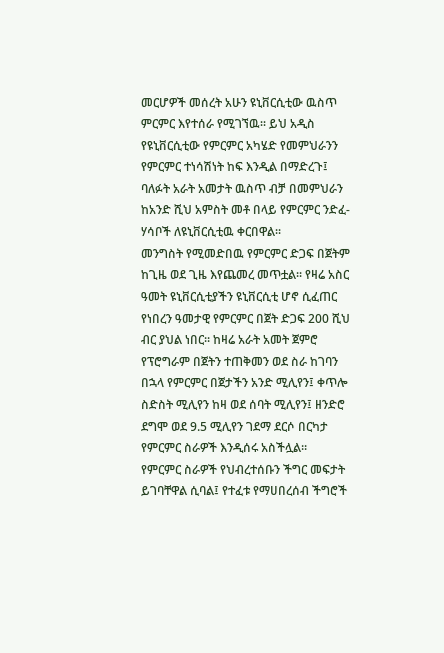መርሆዎች መሰረት አሁን ዩኒቨርሲቲው ዉስጥ ምርምር እየተሰራ የሚገኘዉ፡፡ ይህ አዲስ የዩኒቨርሲቲው የምርምር አካሄድ የመምህራንን የምርምር ተነሳሽነት ከፍ እንዲል በማድረጉ፤ ባለፉት አራት አመታት ዉስጥ ብቻ በመምህራን ከአንድ ሺህ አምስት መቶ በላይ የምርምር ንድፈ-ሃሳቦች ለዩኒቨርሲቲዉ ቀርበዋል፡፡
መንግስት የሚመድበዉ የምርምር ድጋፍ በጀትም ከጊዜ ወደ ጊዜ እየጨመረ መጥቷል፡፡ የዛሬ አስር ዓመት ዩኒቨርሲቲያችን ዩኒቨርሲቲ ሆኖ ሲፈጠር የነበረን ዓመታዊ የምርምር በጀት ድጋፍ 200 ሺህ ብር ያህል ነበር፡፡ ከዛሬ አራት አመት ጀምሮ የፕሮግራም በጀትን ተጠቅመን ወደ ስራ ከገባን በኋላ የምርምር በጀታችን አንድ ሚሊየን፤ ቀጥሎ ስድስት ሚሊየን ከዛ ወደ ሰባት ሚሊየን፤ ዘንድሮ ደግሞ ወደ 9.5 ሚሊየን ገደማ ደርሶ በርካታ የምርምር ስራዎች እንዲሰሩ አስችሏል፡፡
የምርምር ስራዎች የህብረተሰቡን ችግር መፍታት ይገባቸዋል ሲባል፤ የተፈቱ የማሀበረሰብ ችግሮች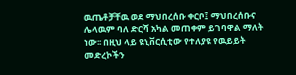ዉጤቶቻቸዉ ወደ ማህበረሰቡ ቀርቦ፤ ማህበረሰቡና ሌላዉም ባለ ድርሻ አካል መጠቀም ይገባዋል ማለት ነው፡፡ በዚህ ላይ ዩኒቨርሲቲው የተለያዩ የዉይይት መድረኮችን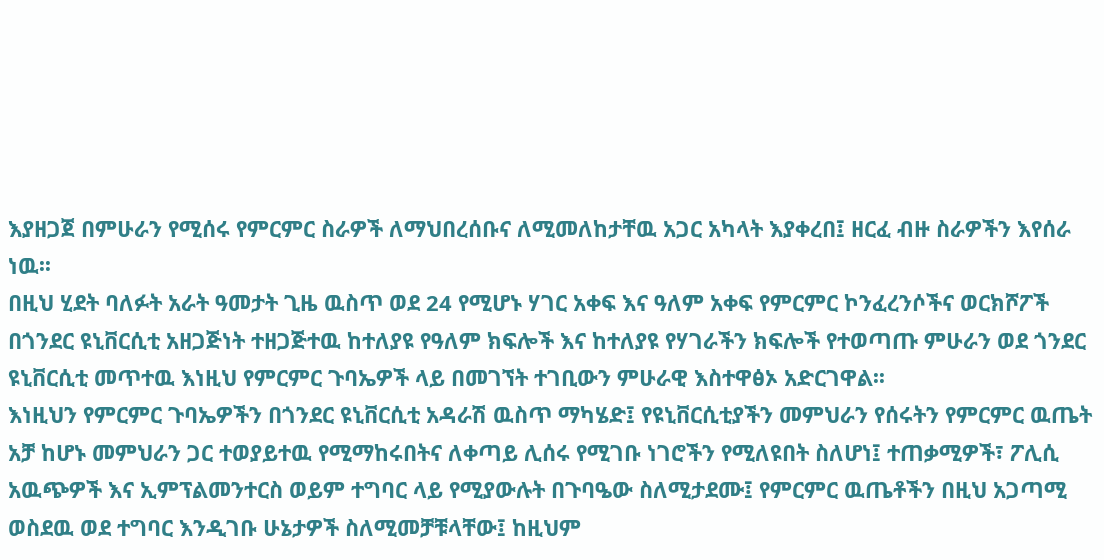እያዘጋጀ በምሁራን የሚሰሩ የምርምር ስራዎች ለማህበረሰቡና ለሚመለከታቸዉ አጋር አካላት እያቀረበ፤ ዘርፈ ብዙ ስራዎችን እየሰራ ነዉ፡፡
በዚህ ሂደት ባለፉት አራት ዓመታት ጊዜ ዉስጥ ወደ 24 የሚሆኑ ሃገር አቀፍ እና ዓለም አቀፍ የምርምር ኮንፈረንሶችና ወርክሾፖች በጎንደር ዩኒቨርሲቲ አዘጋጅነት ተዘጋጅተዉ ከተለያዩ የዓለም ክፍሎች እና ከተለያዩ የሃገራችን ክፍሎች የተወጣጡ ምሁራን ወደ ጎንደር ዩኒቨርሲቲ መጥተዉ እነዚህ የምርምር ጉባኤዎች ላይ በመገኘት ተገቢውን ምሁራዊ እስተዋፅኦ አድርገዋል፡፡
እነዚህን የምርምር ጉባኤዎችን በጎንደር ዩኒቨርሲቲ አዳራሽ ዉስጥ ማካሄድ፤ የዩኒቨርሲቲያችን መምህራን የሰሩትን የምርምር ዉጤት አቻ ከሆኑ መምህራን ጋር ተወያይተዉ የሚማከሩበትና ለቀጣይ ሊሰሩ የሚገቡ ነገሮችን የሚለዩበት ስለሆነ፤ ተጠቃሚዎች፣ ፖሊሲ አዉጭዎች እና ኢምፕልመንተርስ ወይም ተግባር ላይ የሚያውሉት በጉባዔው ስለሚታደሙ፤ የምርምር ዉጤቶችን በዚህ አጋጣሚ ወስደዉ ወደ ተግባር እንዲገቡ ሁኔታዎች ስለሚመቻቹላቸው፤ ከዚህም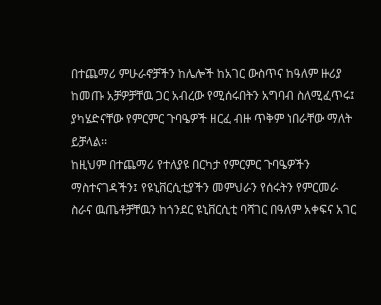በተጨማሪ ምሁራኖቻችን ከሌሎች ከአገር ውስጥና ከዓለም ዙሪያ ከመጡ አቻዎቻቸዉ ጋር አብረው የሚሰሩበትን አግባብ ስለሚፈጥሩ፤ ያካሄድናቸው የምርምር ጉባዔዎች ዘርፈ ብዙ ጥቅም ነበራቸው ማለት ይቻላል፡፡
ከዚህም በተጨማሪ የተለያዩ በርካታ የምርምር ጉባዔዎችን ማስተናገዳችን፤ የዩኒቨርሲቲያችን መምህራን የሰሩትን የምርመራ ስራና ዉጤቶቻቸዉን ከጎንደር ዩኒቨርሲቲ ባሻገር በዓለም አቀፍና አገር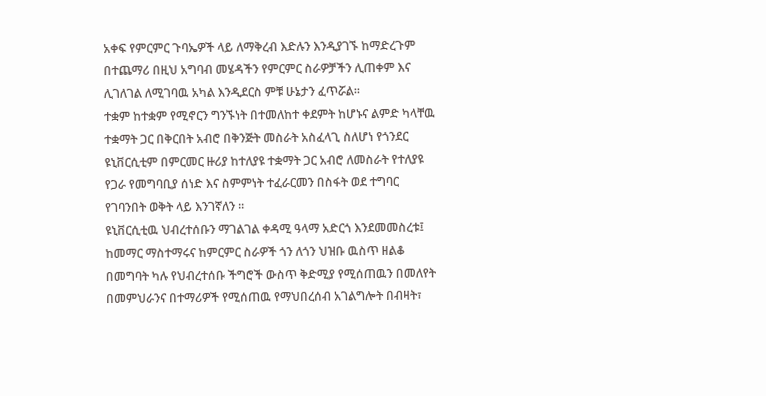አቀፍ የምርምር ጉባኤዎች ላይ ለማቅረብ እድሉን እንዲያገኙ ከማድረጉም በተጨማሪ በዚህ አግባብ መሄዳችን የምርምር ስራዎቻችን ሊጠቀም እና ሊገለገል ለሚገባዉ አካል እንዲደርስ ምቹ ሁኔታን ፈጥሯል፡፡
ተቋም ከተቋም የሚኖርን ግንኙነት በተመለከተ ቀደምት ከሆኑና ልምድ ካላቸዉ ተቋማት ጋር በቅርበት አብሮ በቅንጅት መስራት አስፈላጊ ስለሆነ የጎንደር ዩኒቨርሲቲም በምርመር ዙሪያ ከተለያዩ ተቋማት ጋር አብሮ ለመስራት የተለያዩ የጋራ የመግባቢያ ሰነድ እና ስምምነት ተፈራርመን በስፋት ወደ ተግባር የገባንበት ወቅት ላይ እንገኛለን ፡፡
ዩኒቨርሲቲዉ ህብረተሰቡን ማገልገል ቀዳሚ ዓላማ አድርጎ እንደመመስረቱ፤ ከመማር ማስተማሩና ከምርምር ስራዎች ጎን ለጎን ህዝቡ ዉስጥ ዘልቆ በመግባት ካሉ የህብረተሰቡ ችግሮች ውስጥ ቅድሚያ የሚሰጠዉን በመለየት በመምህራንና በተማሪዎች የሚሰጠዉ የማህበረሰብ አገልግሎት በብዛት፣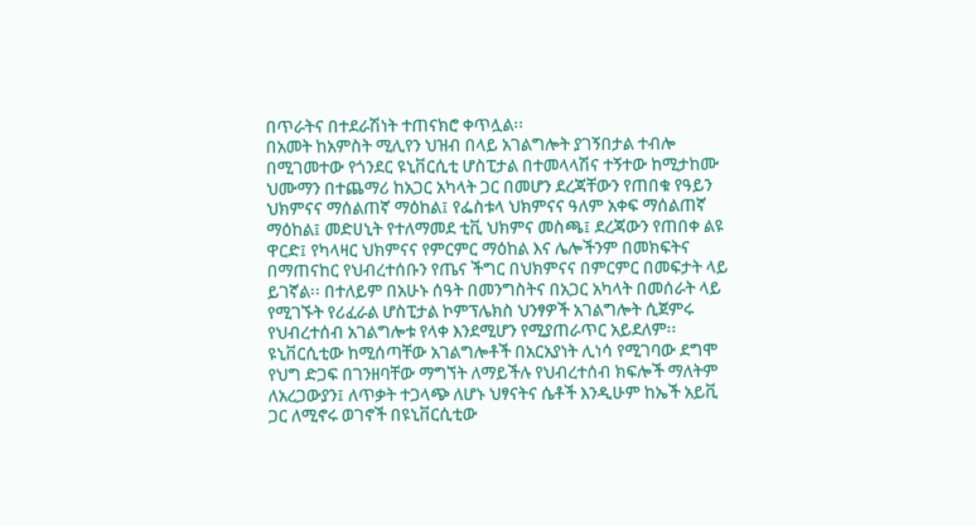በጥራትና በተደራሽነት ተጠናክሮ ቀጥሏል፡፡
በአመት ከአምስት ሚሊየን ህዝብ በላይ አገልግሎት ያገኝበታል ተብሎ በሚገመተው የጎንደር ዩኒቨርሲቲ ሆስፒታል በተመላላሽና ተኝተው ከሚታከሙ ህሙማን በተጨማሪ ከአጋር አካላት ጋር በመሆን ደረጃቸውን የጠበቁ የዓይን ህክምናና ማሰልጠኛ ማዕከል፤ የፌስቱላ ህክምናና ዓለም አቀፍ ማሰልጠኛ ማዕከል፤ መድሀኒት የተለማመደ ቲቪ ህክምና መስጫ፤ ደረጃውን የጠበቀ ልዩ ዋርድ፤ የካላዛር ህክምናና የምርምር ማዕከል እና ሌሎችንም በመክፍትና በማጠናከር የህብረተሰቡን የጤና ችግር በህክምናና በምርምር በመፍታት ላይ ይገኛል፡፡ በተለይም በአሁኑ ሰዓት በመንግስትና በአጋር አካላት በመሰራት ላይ የሚገኙት የሪፈራል ሆስፒታል ኮምፕሌክስ ህንፃዎች አገልግሎት ሲጀምሩ የህብረተሰብ አገልግሎቱ የላቀ እንደሚሆን የሚያጠራጥር አይደለም፡፡
ዩኒቨርሲቲው ከሚሰጣቸው አገልግሎቶች በአርአያነት ሊነሳ የሚገባው ደግሞ የህግ ድጋፍ በገንዘባቸው ማግኘት ለማይችሉ የህብረተሰብ ክፍሎች ማለትም ለአረጋውያን፤ ለጥቃት ተጋላጭ ለሆኑ ህፃናትና ሴቶች እንዲሁም ከኤች አይቪ ጋር ለሚኖሩ ወገኖች በዩኒቨርሲቲው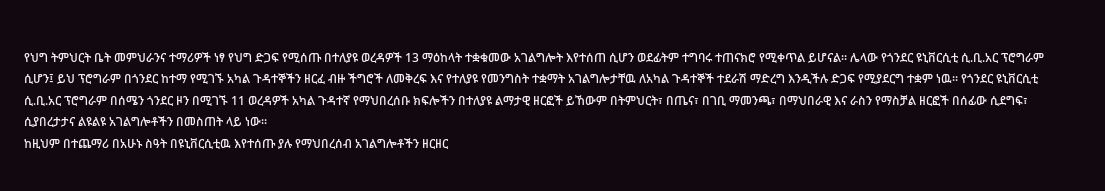የህግ ትምህርት ቤት መምህራንና ተማሪዎች ነፃ የህግ ድጋፍ የሚሰጡ በተለያዩ ወረዳዎች 13 ማዕከላት ተቋቁመው አገልግሎት እየተሰጠ ሲሆን ወደፊትም ተግባሩ ተጠናክሮ የሚቀጥል ይሆናል፡፡ ሌላው የጎንደር ዩኒቨርሲቲ ሲ.ቢ.አር ፕሮግራም ሲሆን፤ ይህ ፕሮግራም በጎንደር ከተማ የሚገኙ አካል ጉዳተኞችን ዘርፈ ብዙ ችግሮች ለመቅረፍ እና የተለያዩ የመንግስት ተቋማት አገልግሎታቸዉ ለአካል ጉዳተኞች ተደራሽ ማድረግ እንዲችሉ ድጋፍ የሚያደርግ ተቋም ነዉ፡፡ የጎንደር ዩኒቨርሲቲ ሲ.ቢ.አር ፕሮግራም በሰሜን ጎንደር ዞን በሚገኙ 11 ወረዳዎች አካል ጉዳተኛ የማህበረሰቡ ክፍሎችን በተለያዩ ልማታዊ ዘርፎች ይኸውም በትምህርት፣ በጤና፣ በገቢ ማመንጫ፣ በማህበራዊ እና ራስን የማስቻል ዘርፎች በሰፊው ሲደግፍ፣ ሲያበረታታና ልዩልዩ አገልግሎቶችን በመስጠት ላይ ነው፡፡
ከዚህም በተጨማሪ በአሁኑ ስዓት በዩኒቨርሲቲዉ እየተሰጡ ያሉ የማህበረሰብ አገልግሎቶችን ዘርዘር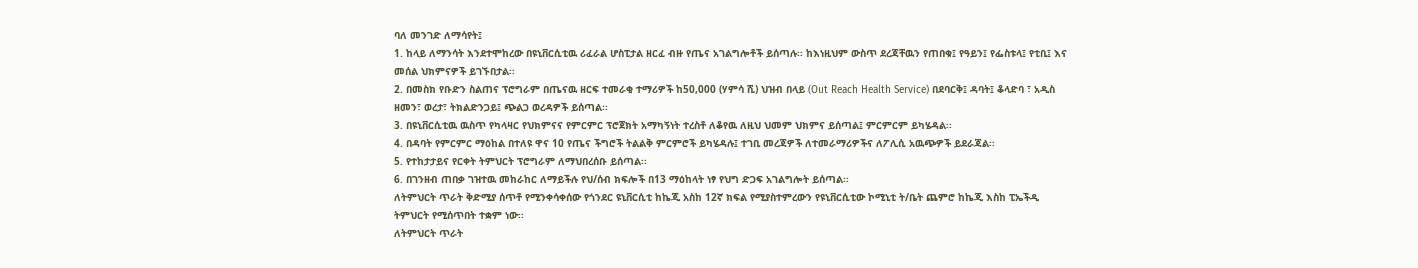ባለ መንገድ ለማሳየት፤
1. ከላይ ለማንሳት እንደተሞከረው በዩኒቨርሲቲዉ ሪፈራል ሆስፒታል ዘርፈ ብዙ የጤና አገልግሎቶች ይሰጣሉ፡፡ ከእነዚህም ውስጥ ደረጃቸዉን የጠበቁ፤ የዓይን፤ የፌስቱላ፤ የቲቢ፤ እና መሰል ህክምናዎች ይገኙበታል፡፡
2. በመስክ የቡድን ስልጠና ፕሮግራም በጤናዉ ዘርፍ ተመራቂ ተማሪዎች ከ50,000 (ሃምሳ ሺ) ህዝብ በላይ (Out Reach Health Service) በደባርቅ፤ ዳባት፤ ቆላድባ ፣ አዲስ ዘመን፣ ወረታ፣ ትክልድንጋይ፤ ጭልጋ ወረዳዎች ይሰጣል፡፡
3. በዩኒቨርሲቲዉ ዉስጥ የካላዛር የህክምናና የምርምር ፕሮጀክት አማካኝነት ተረስቶ ለቆየዉ ለዚህ ህመም ህክምና ይሰጣል፤ ምርምርም ይካሄዳል፡፡
4. በዳባት የምርምር ማዕከል በተለዩ ዋና 10 የጤና ችግሮች ትልልቅ ምርምሮች ይካሄዳሉ፤ ተገቢ መረጃዎች ለተመራማሪዎችና ለፖሊሲ አዉጭዎች ይደራጃል፡፡
5. የተከታታይና የርቀት ትምህርት ፕሮግራም ለማህበረሰቡ ይሰጣል፡፡
6. በገንዘብ ጠበቃ ገዝተዉ መከራከር ለማይችሉ የህ/ሰብ ክፍሎች በ13 ማዕከላት ነፃ የህግ ድጋፍ አገልግሎት ይሰጣል፡፡
ለትምህርት ጥራት ቅድሚያ ሰጥቶ የሚንቀሳቀሰው የጎንደር ዩኒቨርሲቲ ከኬጂ አስከ 12ኛ ክፍል የሚያስተምረውን የዩኒቨርሲቲው ኮሚኒቲ ት/ቤት ጨምሮ ከኬጂ እስከ ፒኤችዲ ትምህርት የሚሰጥበት ተቋም ነው፡፡
ለትምህርት ጥራት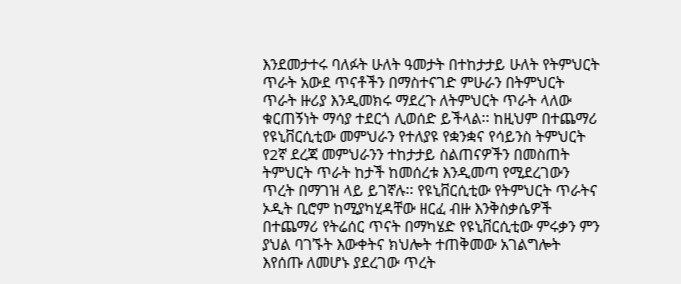እንደመታተሩ ባለፉት ሁለት ዓመታት በተከታታይ ሁለት የትምህርት ጥራት አውደ ጥናቶችን በማስተናገድ ምሁራን በትምህርት ጥራት ዙሪያ እንዲመክሩ ማደረጉ ለትምህርት ጥራት ላለው ቁርጠኝነት ማሳያ ተደርጎ ሊወሰድ ይችላል፡፡ ከዚህም በተጨማሪ የዩኒቨርሲቲው መምህራን የተለያዩ የቋንቋና የሳይንስ ትምህርት የ2ኛ ደረጃ መምህራንን ተከታታይ ስልጠናዎችን በመስጠት ትምህርት ጥራት ከታች ከመሰረቱ እንዲመጣ የሚደረገውን ጥረት በማገዝ ላይ ይገኛሉ፡፡ የዩኒቨርሲቲው የትምህርት ጥራትና ኦዲት ቢሮም ከሚያካሂዳቸው ዘርፈ ብዙ እንቅስቃሴዎች በተጨማሪ የትሬሰር ጥናት በማካሄድ የዩኒቨርሲቲው ምሩቃን ምን ያህል ባገኙት እውቀትና ክህሎት ተጠቅመው አገልግሎት እየሰጡ ለመሆኑ ያደረገው ጥረት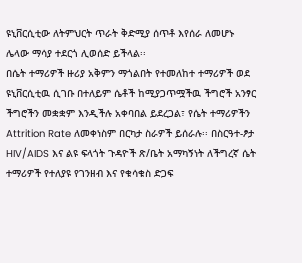ዩኒቨርሲቲው ለትምህርት ጥራት ቅድሚያ ሰጥቶ እየሰራ ለመሆኑ ሌላው ማሳያ ተደርጎ ሊወሰድ ይችላል፡፡
በሴት ተማሪዎች ዙሪያ አቅምን ማጎልበት የተመለከተ ተማሪዎች ወደ ዩኒቨርሲቲዉ ሲገቡ በተለይም ሴቶች ከሚያጋጥሟችዉ ችግሮች አንፃር ችግሮችን መቋቋም እንዲችሉ አቀባበል ይደረጋል፣ የሴት ተማሪዎችን Attrition Rate ለመቀነስም በርካታ ስራዎች ይሰራሉ፡፡ በስርዓተ-ፆታ HIV/AIDS እና ልዩ ፍላጎት ጉዳዮች ጽ/ቤት አማካኝነት ለችግረኛ ሴት ተማሪዎች የተለያዩ የገንዘብ እና የቁሳቁስ ድጋፍ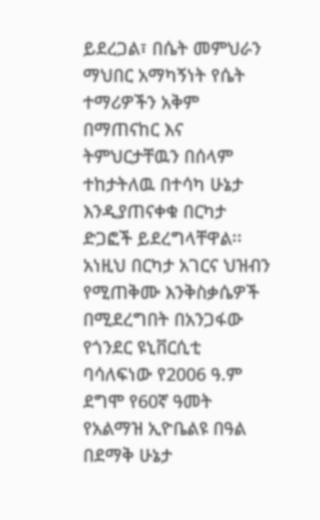ይደረጋል፣ በሴት መምህራን ማህበር አማካኝነት የሴት ተማሪዎችን አቅም በማጠናከር እና ትምህርታቸዉን በሰላም ተከታትለዉ በተሳካ ሁኔታ እንዲያጠናቀቁ በርካታ ድጋፎች ይደረግላቸዋል፡፡ አነዚህ በርካታ አገርና ህዝብን የሚጠቅሙ እንቅስቃሴዎች በሚደረግበት በአንጋፋው የጎንደር ዩኒቨርሲቲ ባሳለፍነው የ2006 ዓ.ም ደግሞ የ60ኛ ዓመት የአልማዝ ኢዮቤልዩ በዓል በደማቅ ሁኔታ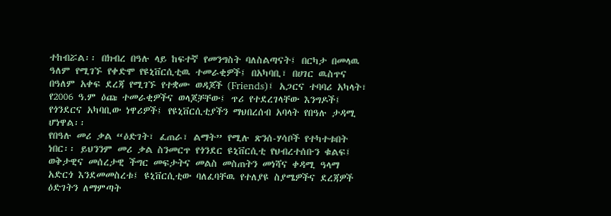ተከብሯል፡፡ በክብረ በዓሉ ላይ ከፍተኛ የመንግስት ባለስልጣናት፤ በርካታ በመላዉ ዓለም የሚገኙ የቀድሞ የዩኒቨርሲቲዉ ተመራቂዎች፤ በአካባቢ፣ በሀገር ዉስጥና በዓለም አቀፍ ደረጃ የሚገኙ የተቋሙ ወዳጆች (Friends)፤ አጋርና ተባባሪ አካላት፣ የ2006 ዓ.ም ዕጩ ተመራቂዎችና ወላጆቻቸው፤ ጥሪ የተደረገላቸው እንግዶች፤ የጎንደርና አካባቢው ነዋሪዎች፤ የዩኒቨርሲቲያችን ማህበረሰብ አባላት የበዓሉ ታዳሚ ሆነዋል፡፡
የበዓሉ መሪ ቃል “ዕድገት፣ ፈጠራ፣ ልማት” የሚሉ ጽንሰ-ሃሳቦች የተካተቱበት ነበር፡፡ ይህንንም መሪ ቃል ስንመርጥ የጎንደር ዩኒቨርሲቲ የህብረተሰቡን ቁልፍ፤ ወቅታዊና መሰረታዊ ችግር መፍታትና መልስ መስጠትን መነሻና ቀዳሚ ዓላማ አድርጎ እንደመመስረቱ፤ ዩኒቨርሲቲው ባለፈባቸዉ የተለያዩ ስያሜዎችና ደረጃዎች ዕድገትን ለማምጣት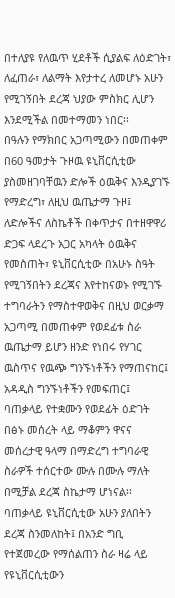በተለያዩ የለዉጥ ሂደቶች ሲያልፍ ለዕድገት፣ ለፈጠራ፣ ለልማት እየታተረ ለመሆኑ አሁን የሚገኝበት ደረጃ ህያው ምስክር ሊሆን እንደሚችል በመተማመን ነበር፡፡
በዓሉን የማክበር አጋጣሚውን በመጠቀም በ60 ዓመታት ጉዞዉ ዩኒቨርሲቲው ያስመዘገባቸዉን ድሎች ዕዉቅና እንዲያገኙ የማድረግ፣ ለዚህ ዉጤታማ ጉዞ፤ ለድሎችና ለስኬቶች በቀጥታና በተዘዋዋሪ ድጋፍ ላደረጉ አጋር አካላት ዕዉቅና የመስጠት፣ ዩኒቨርሲቲው በአሁኑ ስዓት የሚገኝበትን ደረጃና እየተከናወኑ የሚገኙ ተግባራትን የማስተዋወቅና በዚህ ወርቃማ አጋጣሚ በመጠቀም የወደፊቱ ስራ ዉጤታማ ይሆን ዘንድ የነበሩ የሃገር ዉስጥና የዉጭ ግንኙነቶችን የማጠናከር፤ አዳዲስ ግንኙነቶችን የመፍጠር፤ ባጠቃላይ የተቋሙን የወደፊት ዕድገት በፅኑ መሰረት ላይ ማቆምን ዋናና መሰረታዊ ዓላማ በማድረግ ተግባራዊ ስራዎች ተሰርተው ሙሉ በሙሉ ማለት በሚቻል ደረጃ ስኬታማ ሆነናል፡፡
ባጠቃላይ ዩኒቨርሲቲው አሁን ያለበትን ደረጃ ስንመለከት፤ በአንድ ግቢ የተጀመረው የማሰልጠን ስራ ዛሬ ላይ የዩኒቨርሲቲውን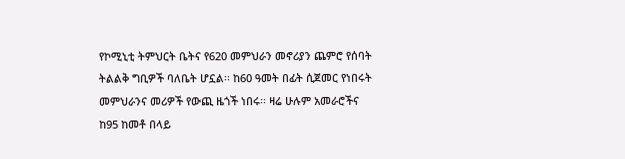የኮሚኒቲ ትምህርት ቤትና የ620 መምህራን መኖሪያን ጨምሮ የሰባት ትልልቅ ግቢዎች ባለቤት ሆኗል፡፡ ከ60 ዓመት በፊት ሲጀመር የነበሩት መምህራንና መሪዎች የውጪ ዜጎች ነበሩ፡፡ ዛሬ ሁሉም አመራሮችና ከ95 ከመቶ በላይ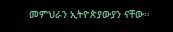መምህራን ኢትዮጵያውያን ናቸው፡፡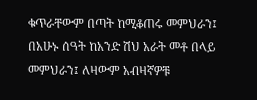ቁጥራቸውም በጣት ከሚቆጠሩ መምህራን፤ በአሁኑ ሰዓት ከአንድ ሽህ አራት መቶ በላይ መምህራን፤ ለዛውም አብዛኛዎቹ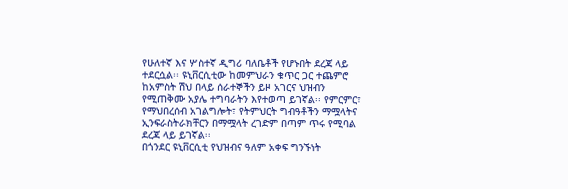የሁለተኛ እና ሦስተኛ ዲግሪ ባለቤቶች የሆኑበት ደረጃ ላይ ተደርሷል፡፡ ዩኒቨርሲቲው ከመምህራን ቁጥር ጋር ተጨምሮ ከአምስት ሽህ በላይ ሰራተኞችን ይዞ አገርና ህዝብን የሚጠቅሙ አያሌ ተግባራትን እየተወጣ ይገኛል፡፡ የምርምር፣ የማህበረሰብ አገልግሎት፣ የትምህርት ግብዓቶችን ማሟላትና ኢንፍራስትራክቸርን በማሟላት ረገድም በጣም ጥሩ የሚባል ደረጃ ላይ ይገኛል፡፡
በጎንደር ዩኒቨርሲቲ የህዝብና ዓለም አቀፍ ግንኙነት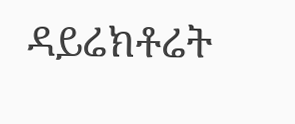ዳይሬክቶሬት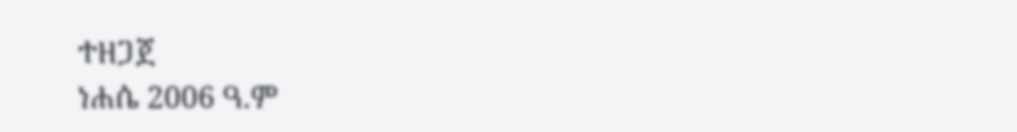ተዘጋጀ
ነሐሴ 2006 ዓ.ም